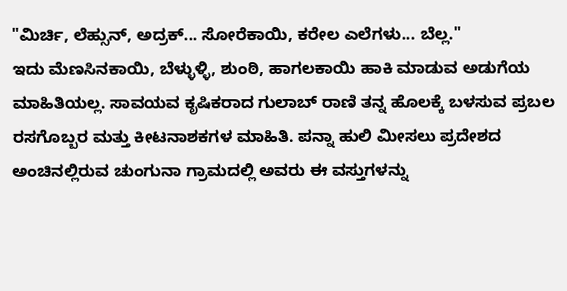"ಮಿರ್ಚಿ, ಲೆಹ್ಸುನ್, ಅದ್ರಕ್... ಸೋರೆಕಾಯಿ, ಕರೇಲ ಎಲೆಗಳು... ಬೆಲ್ಲ."
ಇದು ಮೆಣಸಿನಕಾಯಿ, ಬೆಳ್ಳುಳ್ಳಿ, ಶುಂಠಿ, ಹಾಗಲಕಾಯಿ ಹಾಕಿ ಮಾಡುವ ಅಡುಗೆಯ ಮಾಹಿತಿಯಲ್ಲ. ಸಾವಯವ ಕೃಷಿಕರಾದ ಗುಲಾಬ್ ರಾಣಿ ತನ್ನ ಹೊಲಕ್ಕೆ ಬಳಸುವ ಪ್ರಬಲ ರಸಗೊಬ್ಬರ ಮತ್ತು ಕೀಟನಾಶಕಗಳ ಮಾಹಿತಿ. ಪನ್ನಾ ಹುಲಿ ಮೀಸಲು ಪ್ರದೇಶದ ಅಂಚಿನಲ್ಲಿರುವ ಚುಂಗುನಾ ಗ್ರಾಮದಲ್ಲಿ ಅವರು ಈ ವಸ್ತುಗಳನ್ನು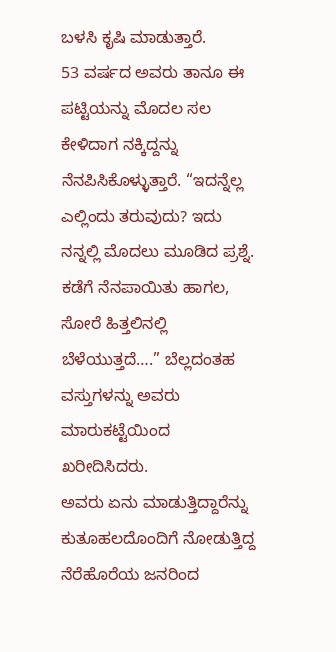ಬಳಸಿ ಕೃಷಿ ಮಾಡುತ್ತಾರೆ.
53 ವರ್ಷದ ಅವರು ತಾನೂ ಈ ಪಟ್ಟಿಯನ್ನು ಮೊದಲ ಸಲ ಕೇಳಿದಾಗ ನಕ್ಕಿದ್ದನ್ನು ನೆನಪಿಸಿಕೊಳ್ಳುತ್ತಾರೆ. “ಇದನ್ನೆಲ್ಲ ಎಲ್ಲಿಂದು ತರುವುದು? ಇದು ನನ್ನಲ್ಲಿ ಮೊದಲು ಮೂಡಿದ ಪ್ರಶ್ನೆ. ಕಡೆಗೆ ನೆನಪಾಯಿತು ಹಾಗಲ, ಸೋರೆ ಹಿತ್ತಲಿನಲ್ಲಿ ಬೆಳೆಯುತ್ತದೆ….” ಬೆಲ್ಲದಂತಹ ವಸ್ತುಗಳನ್ನು ಅವರು ಮಾರುಕಟ್ಟೆಯಿಂದ ಖರೀದಿಸಿದರು.
ಅವರು ಏನು ಮಾಡುತ್ತಿದ್ದಾರೆನ್ನು ಕುತೂಹಲದೊಂದಿಗೆ ನೋಡುತ್ತಿದ್ದ ನೆರೆಹೊರೆಯ ಜನರಿಂದ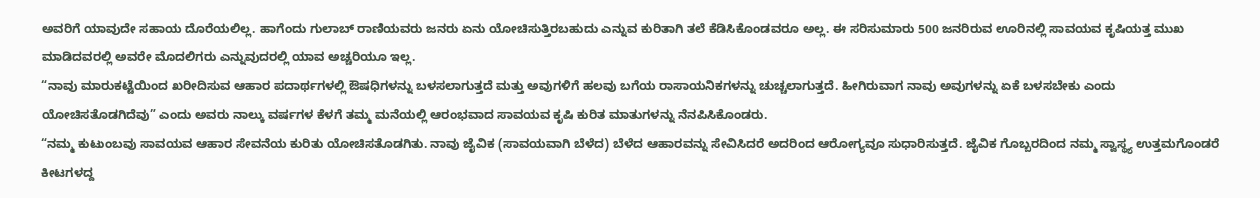ಅವರಿಗೆ ಯಾವುದೇ ಸಹಾಯ ದೊರೆಯಲಿಲ್ಲ. ಹಾಗೆಂದು ಗುಲಾಬ್ ರಾಣಿಯವರು ಜನರು ಏನು ಯೋಚಿಸುತ್ತಿರಬಹುದು ಎನ್ನುವ ಕುರಿತಾಗಿ ತಲೆ ಕೆಡಿಸಿಕೊಂಡವರೂ ಅಲ್ಲ. ಈ ಸರಿಸುಮಾರು 500 ಜನರಿರುವ ಊರಿನಲ್ಲಿ ಸಾವಯವ ಕೃಷಿಯತ್ತ ಮುಖ ಮಾಡಿದವರಲ್ಲಿ ಅವರೇ ಮೊದಲಿಗರು ಎನ್ನುವುದರಲ್ಲಿ ಯಾವ ಅಚ್ಚರಿಯೂ ಇಲ್ಲ.
“ನಾವು ಮಾರುಕಟ್ಟೆಯಿಂದ ಖರೀದಿಸುವ ಆಹಾರ ಪದಾರ್ಥಗಳಲ್ಲಿ ಔಷಧಿಗಳನ್ನು ಬಳಸಲಾಗುತ್ತದೆ ಮತ್ತು ಅವುಗಳಿಗೆ ಹಲವು ಬಗೆಯ ರಾಸಾಯನಿಕಗಳನ್ನು ಚುಚ್ಚಲಾಗುತ್ತದೆ. ಹೀಗಿರುವಾಗ ನಾವು ಅವುಗಳನ್ನು ಏಕೆ ಬಳಸಬೇಕು ಎಂದು ಯೋಚಿಸತೊಡಗಿದೆವು” ಎಂದು ಅವರು ನಾಲ್ಕು ವರ್ಷಗಳ ಕೆಳಗೆ ತಮ್ಮ ಮನೆಯಲ್ಲಿ ಆರಂಭವಾದ ಸಾವಯವ ಕೃಷಿ ಕುರಿತ ಮಾತುಗಳನ್ನು ನೆನಪಿಸಿಕೊಂಡರು.
“ನಮ್ಮ ಕುಟುಂಬವು ಸಾವಯವ ಆಹಾರ ಸೇವನೆಯ ಕುರಿತು ಯೋಚಿಸತೊಡಗಿತು. ನಾವು ಜೈವಿಕ (ಸಾವಯವಾಗಿ ಬೆಳೆದ) ಬೆಳೆದ ಆಹಾರವನ್ನು ಸೇವಿಸಿದರೆ ಅದರಿಂದ ಆರೋಗ್ಯವೂ ಸುಧಾರಿಸುತ್ತದೆ. ಜೈವಿಕ ಗೊಬ್ಬರದಿಂದ ನಮ್ಮ ಸ್ವಾಸ್ಥ್ಯ ಉತ್ತಮಗೊಂಡರೆ ಕೀಟಗಳದ್ದ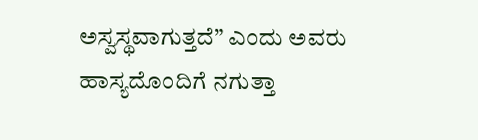ಅಸ್ವಸ್ಥವಾಗುತ್ತದೆ” ಎಂದು ಅವರು ಹಾಸ್ಯದೊಂದಿಗೆ ನಗುತ್ತಾ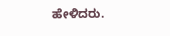ಹೇಳಿದರು.